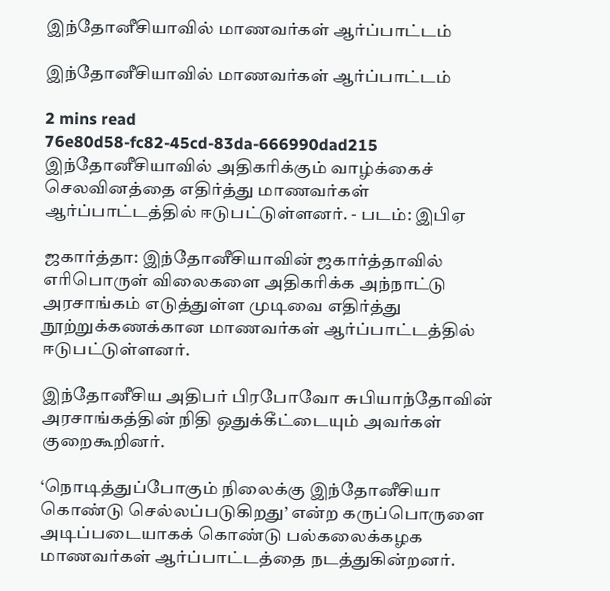இந்தோனீசியாவில் மாணவர்கள் ஆர்ப்பாட்டம்

இந்தோனீசியாவில் மாணவர்கள் ஆர்ப்பாட்டம்

2 mins read
76e80d58-fc82-45cd-83da-666990dad215
இந்தோனீசியாவில் அதிகரிக்கும் வாழ்க்கைச் செலவினத்தை எதிர்த்து மாணவர்கள் ஆர்ப்பாட்டத்தில் ஈடுபட்டுள்ளனர். - படம்: இபிஏ

ஜகார்த்தா: இந்தோனீசியாவின் ஜகார்த்தாவில் எரிபொருள் விலைகளை அதிகரிக்க அந்நாட்டு அரசாங்கம் எடுத்துள்ள முடிவை எதிர்த்து நூற்றுக்கணக்கான மாணவர்கள் ஆர்ப்பாட்டத்தில் ஈடுபட்டுள்ளனர்.

இந்தோனீசிய அதிபர் பிரபோவோ சுபியாந்தோவின் அரசாங்கத்தின் நிதி ஒதுக்கீட்டையும் அவர்கள் குறைகூறினர்.

‘நொடித்துப்போகும் நிலைக்கு இந்தோனீசியா கொண்டு செல்லப்படுகிறது’ என்ற கருப்பொருளை அடிப்படையாகக் கொண்டு பல்கலைக்கழக மாணவர்கள் ஆர்ப்பாட்டத்தை நடத்துகின்றனர்.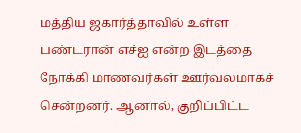மத்திய ஜகார்த்தாவில் உள்ள பண்டரான் எச்ஐ என்ற இடத்தை நோக்கி மாணவர்கள் ஊர்வலமாகச் சென்றனர். ஆனால், குறிப்பிட்ட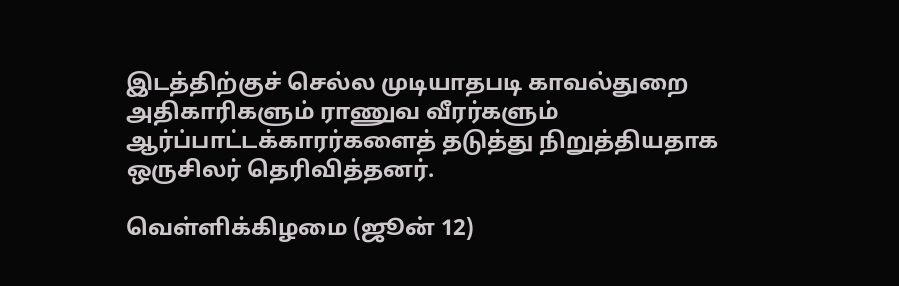இடத்திற்குச் செல்ல முடியாதபடி காவல்துறை அதிகாரிகளும் ராணுவ வீரர்களும் ஆர்ப்பாட்டக்காரர்களைத் தடுத்து நிறுத்தியதாக ஒருசிலர் தெரிவித்தனர்.

வெள்ளிக்கிழமை (ஜூன் 12)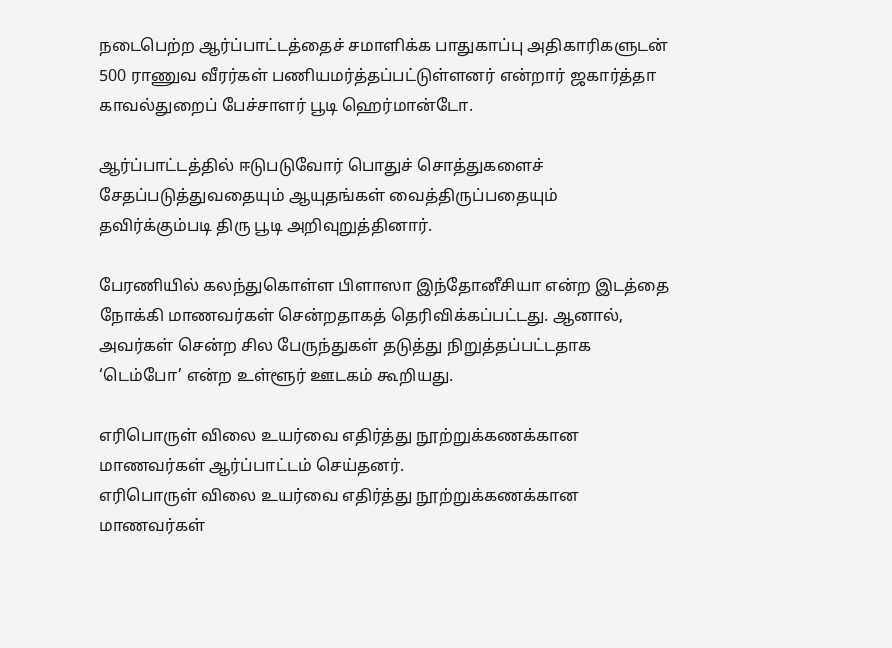நடைபெற்ற ஆர்ப்பாட்டத்தைச் சமாளிக்க பாதுகாப்பு அதிகாரிகளுடன் 500 ராணுவ வீரர்கள் பணியமர்த்தப்பட்டுள்ளனர் என்றார் ஜகார்த்தா காவல்துறைப் பேச்சாளர் பூடி ஹெர்மான்டோ.

ஆர்ப்பாட்டத்தில் ஈடுபடுவோர் பொதுச் சொத்துகளைச் சேதப்படுத்துவதையும் ஆயுதங்கள் வைத்திருப்பதையும் தவிர்க்கும்படி திரு பூடி அறிவுறுத்தினார்.

பேரணியில் கலந்துகொள்ள பிளாஸா இந்தோனீசியா என்ற இடத்தை நோக்கி மாணவர்கள் சென்றதாகத் தெரிவிக்கப்பட்டது. ஆனால், அவர்கள் சென்ற சில பேருந்துகள் தடுத்து நிறுத்தப்பட்டதாக ‘டெம்போ’ என்ற உள்ளூர் ஊடகம் கூறியது.

எரிபொருள் விலை உயர்வை எதிர்த்து நூற்றுக்கணக்கான மாணவர்கள் ஆர்ப்பாட்டம் செய்தனர்.
எரிபொருள் விலை உயர்வை எதிர்த்து நூற்றுக்கணக்கான மாணவர்கள்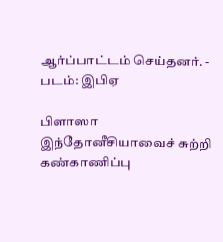ஆர்ப்பாட்டம் செய்தனர். - படம்: இபிஏ

பிளாஸா இந்தோனீசியாவைச் சுற்றி கண்காணிப்பு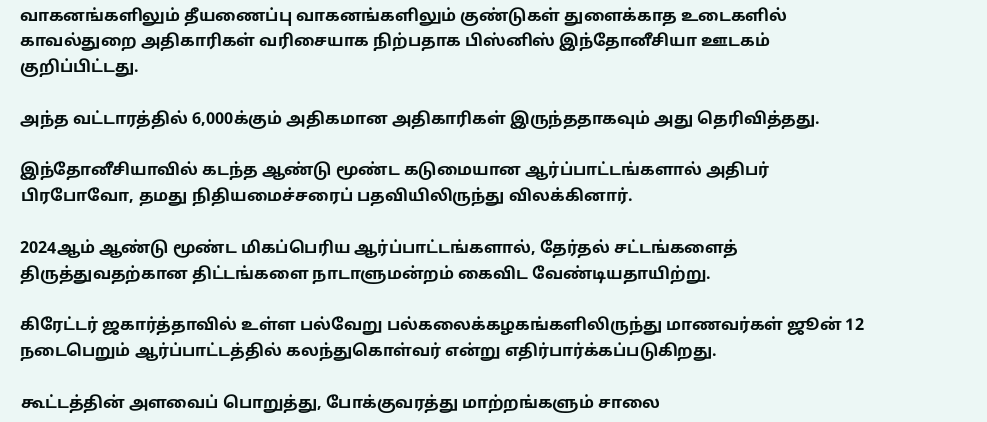வாகனங்களிலும் தீயணைப்பு வாகனங்களிலும் குண்டுகள் துளைக்காத உடைகளில் காவல்துறை அதிகாரிகள் வரிசையாக நிற்பதாக பிஸ்னிஸ் இந்தோனீசியா ஊடகம் குறிப்பிட்டது.

அந்த வட்டாரத்தில் 6,000க்கும் அதிகமான அதிகாரிகள் இருந்ததாகவும் அது தெரிவித்தது.

இந்தோனீசியாவில் கடந்த ஆண்டு மூண்ட கடுமையான ஆர்ப்பாட்டங்களால் அதிபர் பிரபோவோ, தமது நிதியமைச்சரைப் பதவியிலிருந்து விலக்கினார்.

2024ஆம் ஆண்டு மூண்ட மிகப்பெரிய ஆர்ப்பாட்டங்களால், தேர்தல் சட்டங்களைத் திருத்துவதற்கான திட்டங்களை நாடாளுமன்றம் கைவிட வேண்டியதாயிற்று.

கிரேட்டர் ஜகார்த்தாவில் உள்ள பல்வேறு பல்கலைக்கழகங்களிலிருந்து மாணவர்கள் ஜூன் 12 நடைபெறும் ஆர்ப்பாட்டத்தில் கலந்துகொள்வர் என்று எதிர்பார்க்கப்படுகிறது.

கூட்டத்தின் அளவைப் பொறுத்து, போக்குவரத்து மாற்றங்களும் சாலை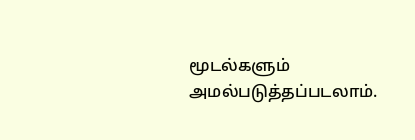மூடல்களும் அமல்படுத்தப்படலாம்.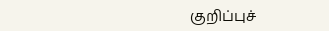குறிப்புச்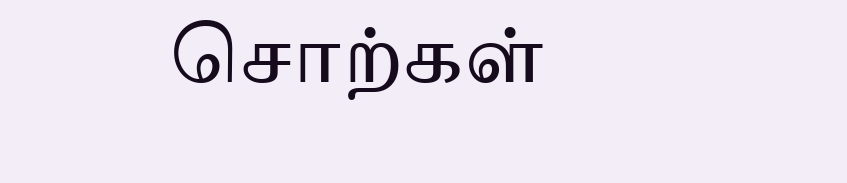சொற்கள்